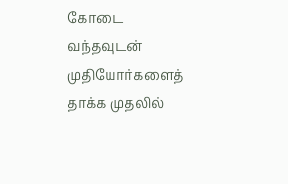கோடை வந்தவுடன் முதியோர்களைத் தாக்க முதலில்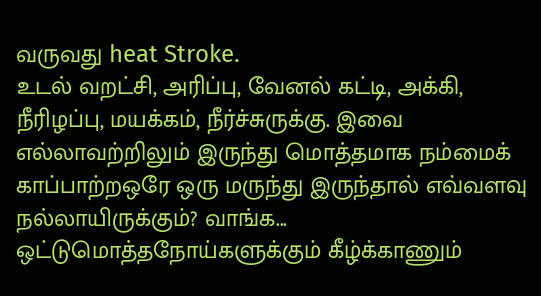வருவது heat Stroke.
உடல் வறட்சி, அரிப்பு, வேனல் கட்டி, அக்கி, நீரிழப்பு, மயக்கம், நீர்ச்சுருக்கு. இவை எல்லாவற்றிலும் இருந்து மொத்தமாக நம்மைக் காப்பாற்றஒரே ஒரு மருந்து இருந்தால் எவ்வளவு நல்லாயிருக்கும்? வாங்க... ஒட்டுமொத்தநோய்களுக்கும் கீழ்க்காணும்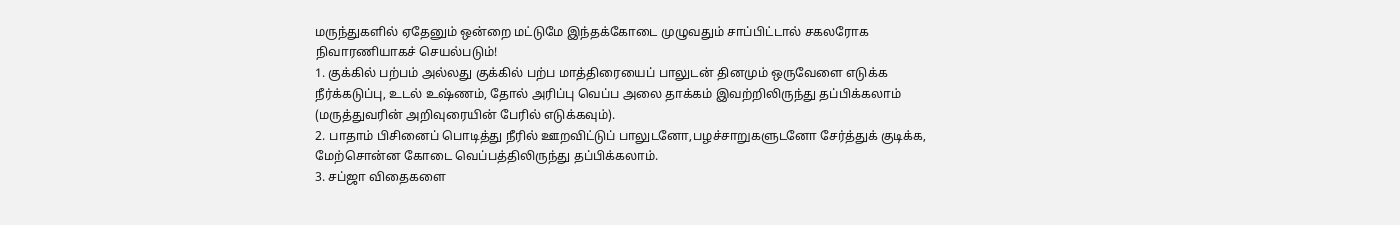மருந்துகளில் ஏதேனும் ஒன்றை மட்டுமே இந்தக்கோடை முழுவதும் சாப்பிட்டால் சகலரோக நிவாரணியாகச் செயல்படும்!
1. குக்கில் பற்பம் அல்லது குக்கில் பற்ப மாத்திரையைப் பாலுடன் தினமும் ஒருவேளை எடுக்க நீர்க்கடுப்பு, உடல் உஷ்ணம், தோல் அரிப்பு வெப்ப அலை தாக்கம் இவற்றிலிருந்து தப்பிக்கலாம் (மருத்துவரின் அறிவுரையின் பேரில் எடுக்கவும்).
2. பாதாம் பிசினைப் பொடித்து நீரில் ஊறவிட்டுப் பாலுடனோ,பழச்சாறுகளுடனோ சேர்த்துக் குடிக்க, மேற்சொன்ன கோடை வெப்பத்திலிருந்து தப்பிக்கலாம்.
3. சப்ஜா விதைகளை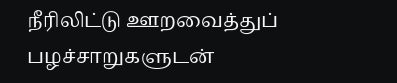நீரிலிட்டு ஊறவைத்துப் பழச்சாறுகளுடன்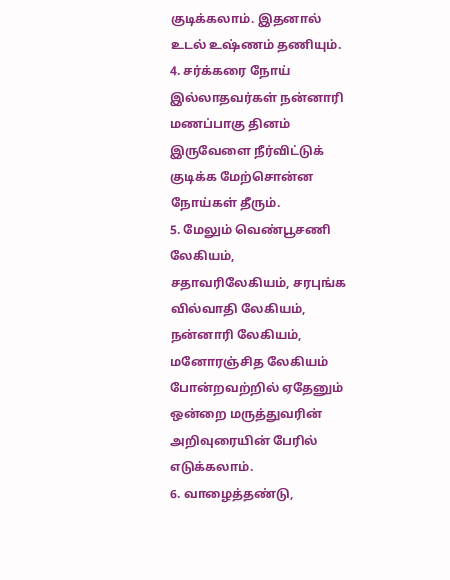குடிக்கலாம். இதனால் உடல் உஷ்ணம் தணியும்.
4. சர்க்கரை நோய் இல்லாதவர்கள் நன்னாரி மணப்பாகு தினம் இருவேளை நீர்விட்டுக் குடிக்க மேற்சொன்ன நோய்கள் தீரும்.
5. மேலும் வெண்பூசணி லேகியம், சதாவரிலேகியம், சரபுங்க வில்வாதி லேகியம், நன்னாரி லேகியம், மனோரஞ்சித லேகியம் போன்றவற்றில் ஏதேனும் ஒன்றை மருத்துவரின் அறிவுரையின் பேரில் எடுக்கலாம்.
6. வாழைத்தண்டு,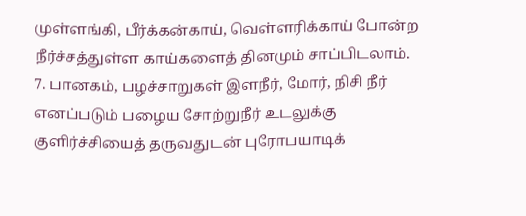முள்ளங்கி, பீர்க்கன்காய், வெள்ளரிக்காய் போன்ற நீர்ச்சத்துள்ள காய்களைத் தினமும் சாப்பிடலாம்.
7. பானகம், பழச்சாறுகள் இளநீர், மோர், நிசி நீர் எனப்படும் பழைய சோற்றுநீர் உடலுக்கு குளிர்ச்சியைத் தருவதுடன் புரோபயாடிக்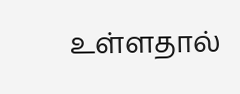உள்ளதால்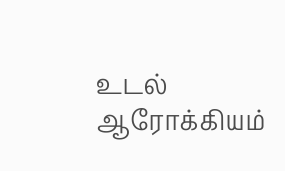உடல் ஆரோக்கியம்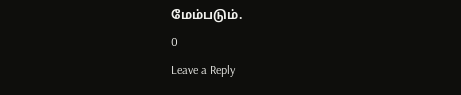மேம்படும்.
0
Leave a Reply